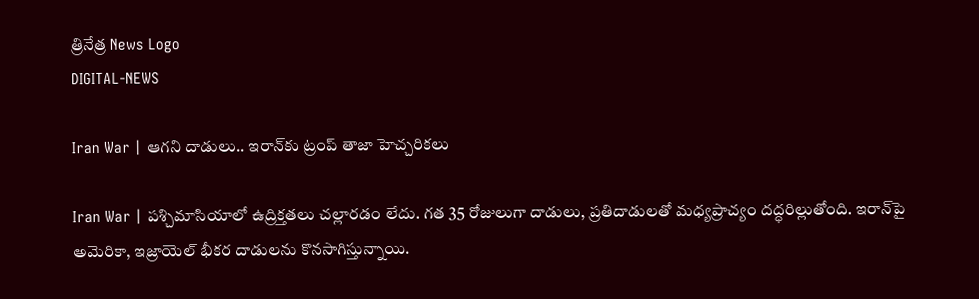త్రినేత్ర News Logo
DIGITAL-NEWS

Iran War | ఆగ‌ని దాడులు.. ఇరాన్‌కు ట్రంప్ తాజా హెచ్చ‌రిక‌లు

Iran War | ప‌శ్చిమాసియాలో ఉద్రిక్త‌త‌లు చ‌ల్లార‌డం లేదు. గ‌త 35 రోజులుగా దాడులు, ప్ర‌తిదాడుల‌తో మ‌ధ్య‌ప్రాచ్యం దద్ధ‌రిల్లుతోంది. ఇరాన్‌పై అమెరికా, ఇజ్రాయెల్ భీకర దాడుల‌ను కొన‌సాగిస్తున్నాయి.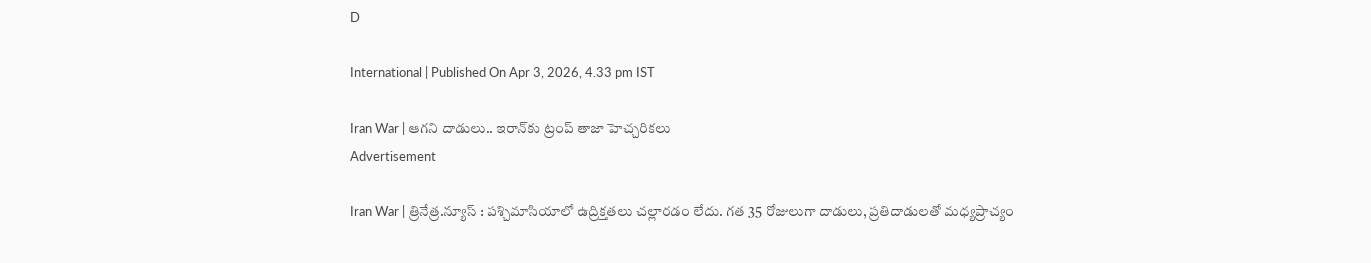D

International | Published On Apr 3, 2026, 4.33 pm IST

Iran War | ఆగ‌ని దాడులు.. ఇరాన్‌కు ట్రంప్ తాజా హెచ్చ‌రిక‌లు
Advertisement

Iran War | త్రినేత్ర‌.న్యూస్ : ప‌శ్చిమాసియాలో ఉద్రిక్త‌త‌లు చ‌ల్లార‌డం లేదు. గ‌త 35 రోజులుగా దాడులు, ప్ర‌తిదాడుల‌తో మ‌ధ్య‌ప్రాచ్యం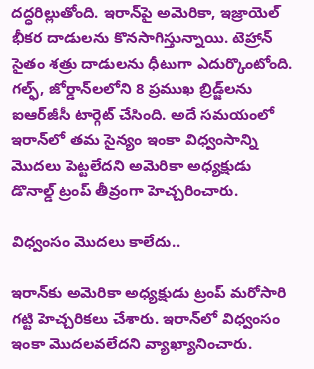దద్ధ‌రిల్లుతోంది. ఇరాన్‌పై అమెరికా, ఇజ్రాయెల్ భీకర దాడుల‌ను కొన‌సాగిస్తున్నాయి. టెహ్రాన్ సైతం శ‌త్రు దాడుల‌ను ధీటుగా ఎదుర్కొంటోంది. గల్ఫ్, జోర్డాన్‌లలోని 8 ప్రముఖ బ్రిడ్జ్‌లను ఐఆర్‌జీసీ టార్గెట్ చేసింది. అదే స‌మ‌యంలో ఇరాన్‌లో త‌మ సైన్యం ఇంకా విధ్వంసాన్ని మొద‌లు పెట్ట‌లేద‌ని అమెరికా అధ్య‌క్షుడు డొనాల్డ్ ట్రంప్ తీవ్రంగా హెచ్చ‌రించారు.

విధ్వంసం మొద‌లు కాలేదు..

ఇరాన్‌కు అమెరికా అధ్యక్షుడు ట్రంప్ మ‌రోసారి గట్టి హెచ్చరికలు చేశారు. ఇరాన్‌లో విధ్వంసం ఇంకా మొదలవలేదని వ్యాఖ్యానించారు.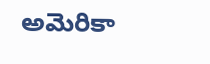అమెరికా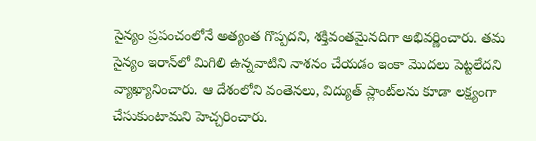సైన్యం ప్రపంచంలోనే అత్యంత గొప్ప‌ద‌ని, శక్తివంతమైనదిగా అభివ‌ర్ణించారు. త‌మ సైన్యం ఇరాన్‌లో మిగిలి ఉన్నవాటిని నాశనం చేయడం ఇంకా మొద‌లు పెట్ట‌లేద‌ని వ్యాఖ్యానించారు. ఆ దేశంలోని వంతెనలు, విద్యుత్‌ ప్లాంట్‌లను కూడా లక్ష్యంగా చేసుకుంటామని హెచ్చరించారు.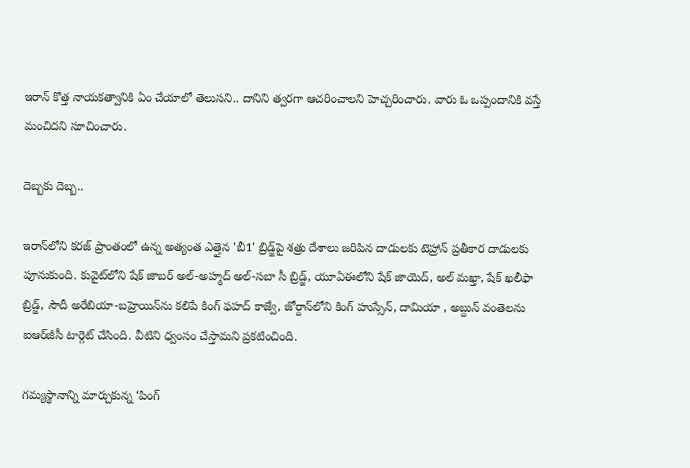ఇరాన్ కొత్త నాయ‌క‌త్వానికి ఏం చేయాలో తెలుస‌ని.. దానిని త్వ‌ర‌గా ఆచ‌రించాల‌ని హెచ్చ‌రించారు. వారు ఓ ఒప్పందానికి వ‌స్తే మంచిద‌ని సూచించారు.

దెబ్బ‌కు దెబ్బ‌..

ఇరాన్‌లోని కరజ్ ప్రాంతంలో ఉన్న అత్యంత ఎత్తైన 'బీ1' బ్రిడ్జ్‌పై శ‌త్రు దేశాలు జ‌రిపిన దాడుల‌కు టెహ్రాన్ ప్ర‌తీకార దాడుల‌కు పూనుకుంది. కువైట్‌లోని షేక్ జాబర్ అల్-అహ్మద్ అల్-సబా సీ బ్రిడ్జ్, యూఏఈలోని షేక్ జాయెద్, అల్ మఖ్తా, షేక్ ఖలీఫా బ్రిడ్జ్, సౌదీ అరేబియా-బ‌హ్రెయిన్‌ను క‌లిపే కింగ్ ఫ‌హ‌ద్ కాజ్వే, జోర్దాన్‌లోని కింగ్ హుస్సేన్, దామియా , అబ్దున్ వంతెల‌ను ఐఆర్‌జీసీ టార్గెట్ చేసింది. వీటిని ధ్వంసం చేస్తామ‌ని ప్ర‌క‌టించింది.

గ‌మ్య‌స్థానాన్ని మార్చుకున్న ‘పింగ్‌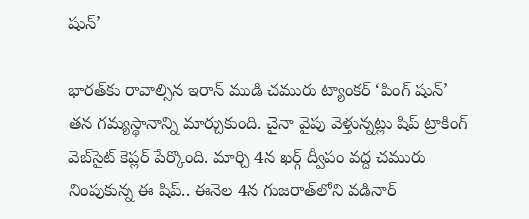షున్‌’

భారత్‌కు రావాల్సిన ఇరాన్‌ ముడి చమురు ట్యాంకర్‌ ‘పింగ్‌ షున్‌’ తన గమ్యస్థానాన్ని మార్చుకుంది. చైనా వైపు వెళ్తున్న‌ట్లు షిప్‌ ట్రాకింగ్‌ వెబ్‌సైట్‌ కెప్లర్‌ పేర్కొంది. మార్చి 4న ఖర్గ్‌ ద్వీపం వద్ద చ‌మురు నింపుకున్న ఈ షిప్‌.. ఈనెల 4న గుజరాత్‌లోని వడినార్‌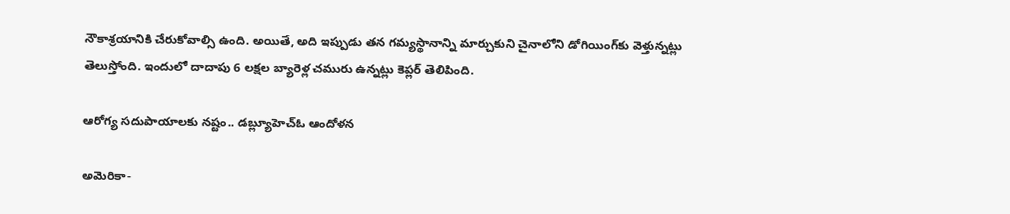నౌకాశ్రయానికి చేరుకోవాల్సి ఉంది. అయితే, అది ఇప్పుడు త‌న గ‌మ్య‌స్థానాన్ని మార్చుకుని చైనాలోని డోగియింగ్‌కు వెళ్తున్న‌ట్లు తెలుస్తోంది. ఇందులో దాదాపు 6 ల‌క్ష‌ల బ్యారెళ్ల చ‌మురు ఉన్న‌ట్లు కెప్ల‌ర్ తెలిపింది.

ఆరోగ్య సదుపాయాలకు నష్టం.. డబ్ల్యూహెచ్ఓ ఆందోళ‌న‌

అమెరికా-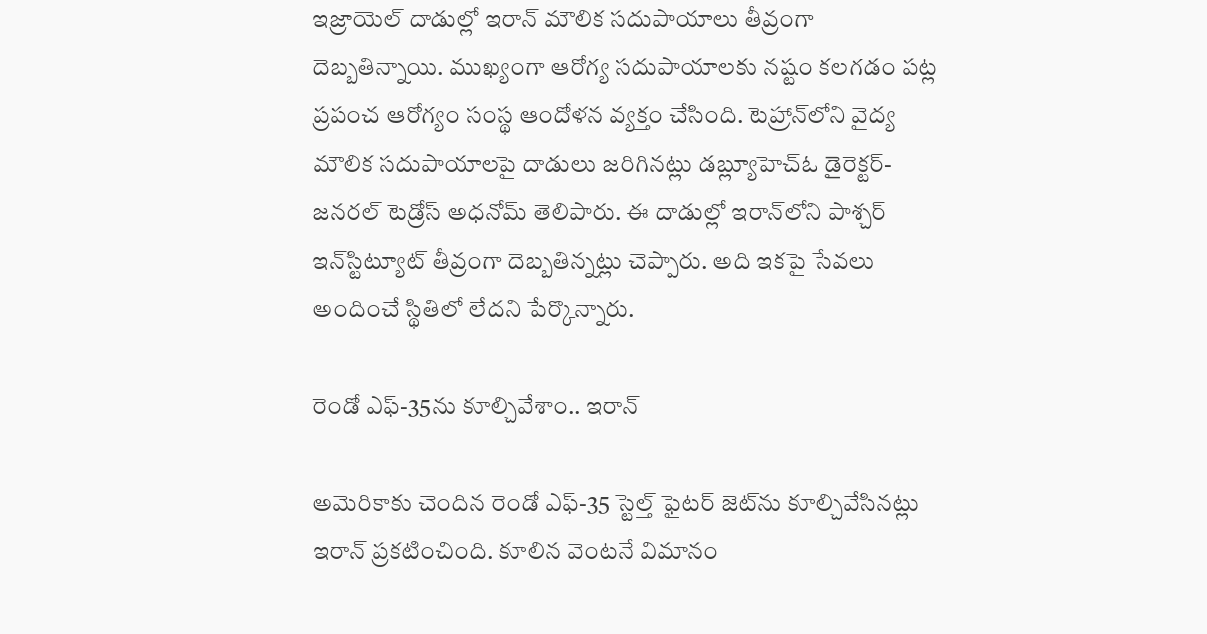ఇజ్రాయెల్ దాడుల్లో ఇరాన్ మౌలిక స‌దుపాయాలు తీవ్రంగా దెబ్బ‌తిన్నాయి. ముఖ్యంగా ఆరోగ్య స‌దుపాయాల‌కు న‌ష్టం క‌ల‌గ‌డం ప‌ట్ల ప్ర‌పంచ ఆరోగ్యం సంస్థ ఆందోళ‌న వ్య‌క్తం చేసింది. టెహ్రాన్‌లోని వైద్య మౌలిక స‌దుపాయాల‌పై దాడులు జ‌రిగిన‌ట్లు డబ్ల్యూహెచ్ఓ డైరెక్టర్-జనరల్ టెడ్రోస్ అధనోమ్ తెలిపారు. ఈ దాడుల్లో ఇరాన్‌లోని పాశ్చ‌ర్ ఇన్‌స్టిట్యూట్ తీవ్రంగా దెబ్బ‌తిన్న‌ట్లు చెప్పారు. అది ఇక‌పై సేవ‌లు అందించే స్థితిలో లేద‌ని పేర్కొన్నారు.

రెండో ఎఫ్-35ను కూల్చివేశాం.. ఇరాన్

అమెరికాకు చెందిన రెండో ఎఫ్-35 స్టెల్త్ ఫైటర్ జెట్‌ను కూల్చివేసినట్లు ఇరాన్ ప్రకటించింది. కూలిన వెంట‌నే విమానం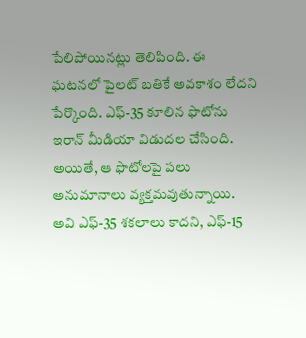పేలిపోయిన‌ట్లు తెలిపింది. ఈ ఘ‌ట‌న‌లో పైల‌ట్ బ‌తికే అవ‌కాశం లేద‌ని పేర్కొంది. ఎఫ్‌-35 కూలిన ఫొటోను ఇరాన్ మీడియా విడుద‌ల చేసింది. అయితే, ఆ ఫొటోల‌పై ప‌లు అనుమానాలు వ్య‌క్త‌మ‌వుతున్నాయి. అవి ఎఫ్‌-35 శ‌క‌లాలు కాద‌ని, ఎఫ్‌-15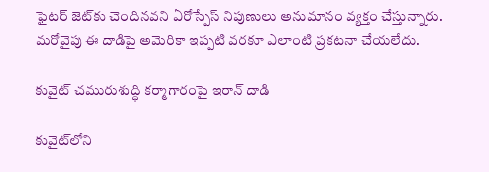ఫైట‌ర్ జెట్‌కు చెందిన‌వ‌ని ఏరోస్పేస్ నిపుణులు అనుమానం వ్య‌క్తం చేస్తున్నారు. మ‌రోవైపు ఈ దాడిపై అమెరికా ఇప్ప‌టి వ‌ర‌కూ ఎలాంటి ప్ర‌క‌ట‌నా చేయ‌లేదు.

కువైట్ చ‌మురుశుద్ధి క‌ర్మాగారంపై ఇరాన్ దాడి

కువైట్‌లోని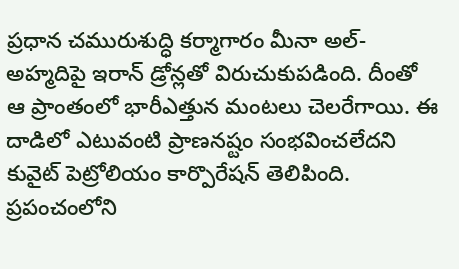ప్రధాన చమురుశుద్ధి కర్మాగారం మీనా అల్-అహ్మదిపై ఇరాన్‌ డ్రోన్లతో విరుచుకుపడింది. దీంతో ఆ ప్రాంతంలో భారీఎత్తున మంటలు చెలరేగాయి. ఈ దాడిలో ఎటువంటి ప్రాణనష్టం సంభవించలేదని కువైట్ పెట్రోలియం కార్పొరేషన్ తెలిపింది. ప్రపంచంలోని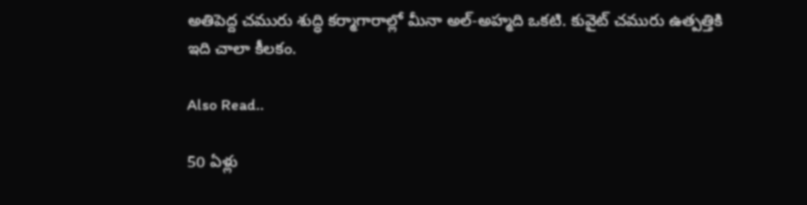అతిపెద్ద చమురు శుద్ధి కర్మాగారాల్లో మీనా అల్-అహ్మది ఒకటి. కువైట్ చమురు ఉత్పత్తికి ఇది చాలా కీలకం.

Also Read..

50 ఏళ్లు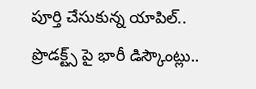పూర్తి చేసుకున్న యాపిల్‌.. ప్రొడ‌క్ట్స్ పై భారీ డిస్కౌంట్లు..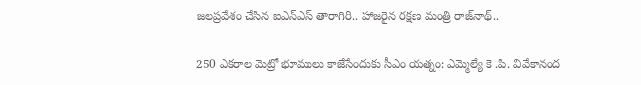జ‌ల‌ప్ర‌వేశం చేసిన ఐఎన్ఎస్ తారాగిరి.. హాజ‌రైన ర‌క్ష‌ణ మంత్రి రాజ్‌నాథ్‌..

250 ఎకరాల మెట్రో భూములు కాజేసేందుకు సీఎం య‌త్నం: ఎమ్మెల్యే కె .పి. వివేకానంద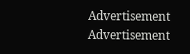Advertisement
Advertisement